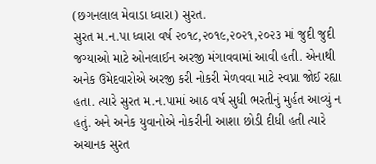(છગનલાલ મેવાડા ધ્વારા) સુરત.
સુરત મ.ન.પા ધ્વારા વર્ષ ૨૦૧૮,૨૦૧૯,૨૦૨૧,૨૦૨૩ માં જુદી જુદી જગ્યાઓ માટે ઓનલાઈન અરજી મંગાવવામાં આવી હતી. એનાથી અનેક ઉમેદવારોએ અરજી કરી નોકરી મેળવવા માટે સ્વપ્ના જોઈ રહ્યા હતા. ત્યારે સુરત મ.ન.પામાં આઠ વર્ષ સુધી ભરતીનું મુર્હત આવ્યું ન હતું. અને અનેક યુવાનોએ નોકરીની આશા છોડી દીધી હતી ત્યારે અચાનક સુરત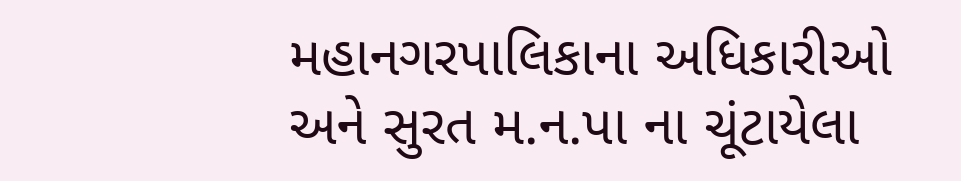મહાનગરપાલિકાના અધિકારીઓ અને સુરત મ.ન.પા ના ચૂંટાયેલા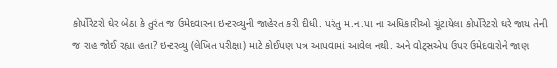કોર્પોરેટરો ઘેર બેઠા કે તુરંત જ ઉમેદવારના ઇન્ટરવ્યુની જાહેરત કરી દીધી. પરંતુ મ.ન.પા ના અધિકારીઓ ચૂંટાયેલા કોર્પોરેટરો ઘરે જાય તેની જ રાહ જોઈ રહ્યા હતા? ઇન્ટરવ્યુ (લેખિત પરીક્ષા) માટે કોઈપણ પત્ર આપવામાં આવેલ નથી. અને વોટ્સએપ ઉપર ઉમેદવારોને જાણ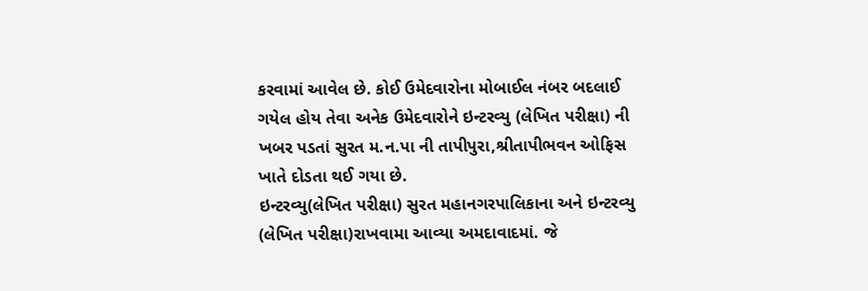કરવામાં આવેલ છે. કોઈ ઉમેદવારોના મોબાઈલ નંબર બદલાઈ ગયેલ હોય તેવા અનેક ઉમેદવારોને ઇન્ટરવ્યુ (લેખિત પરીક્ષા) ની ખબર પડતાં સુરત મ.ન.પા ની તાપીપુરા,શ્રીતાપીભવન ઓફિસ ખાતે દોડતા થઈ ગયા છે.
ઇન્ટરવ્યુ(લેખિત પરીક્ષા) સુરત મહાનગરપાલિકાના અને ઇન્ટરવ્યુ (લેખિત પરીક્ષા)રાખવામા આવ્યા અમદાવાદમાં. જે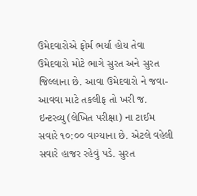ઉમેદવારોએ ફોર્મ ભર્યા હોય તેવા ઉમેદવારો મોટે ભાગે સુરત અને સુરત જિલ્લાના છે. આવા ઉમેદવારો ને જવા-આવવા માટે તકલીફ તો ખરી જ. ઇન્ટરવ્યુ(લેખિત પરીક્ષા) ના ટાઈમ સવારે ૧૦:૦૦ વાગ્યાના છે. એટલે વહેલી સવારે હાજર રહેવું પડે. સુરત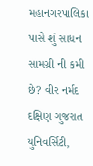મહાનગરપાલિકા પાસે શું સાધન સામગ્રી ની કમી છે? વીર નર્મદ દક્ષિણ ગુજરાત યુનિવર્સિટી,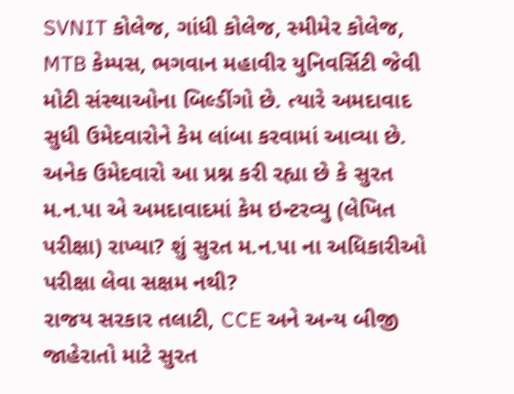SVNIT કોલેજ, ગાંધી કોલેજ, સ્મીમેર કોલેજ, MTB કેમ્પસ, ભગવાન મહાવીર યુનિવર્સિટી જેવી મોટી સંસ્થાઓના બિલ્ડીંગો છે. ત્યારે અમદાવાદ સુધી ઉમેદવારોને કેમ લાંબા કરવામાં આવ્યા છે. અનેક ઉમેદવારો આ પ્રશ્ન કરી રહ્યા છે કે સુરત મ.ન.પા એ અમદાવાદમાં કેમ ઇન્ટરવ્યુ (લેખિત પરીક્ષા) રાખ્યા? શું સુરત મ.ન.પા ના અધિકારીઓ પરીક્ષા લેવા સક્ષમ નથી?
રાજય સરકાર તલાટી, CCE અને અન્ય બીજી જાહેરાતો માટે સુરત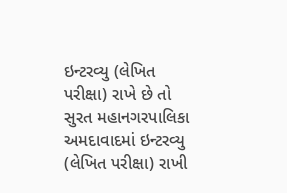ઇન્ટરવ્યુ (લેખિત પરીક્ષા) રાખે છે તો સુરત મહાનગરપાલિકા અમદાવાદમાં ઇન્ટરવ્યુ (લેખિત પરીક્ષા) રાખી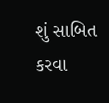શું સાબિત કરવા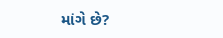માંગે છે?